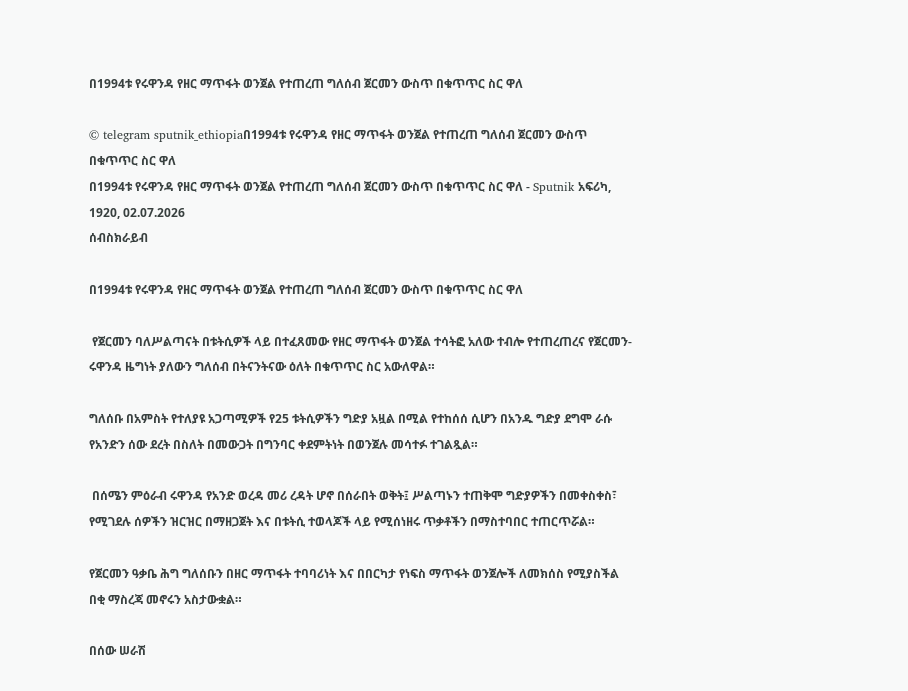በ1994ቱ የሩዋንዳ የዘር ማጥፋት ወንጀል የተጠረጠ ግለሰብ ጀርመን ውስጥ በቁጥጥር ስር ዋለ

© telegram sputnik_ethiopiaበ1994ቱ የሩዋንዳ የዘር ማጥፋት ወንጀል የተጠረጠ ግለሰብ ጀርመን ውስጥ በቁጥጥር ስር ዋለ
በ1994ቱ የሩዋንዳ የዘር ማጥፋት ወንጀል የተጠረጠ ግለሰብ ጀርመን ውስጥ በቁጥጥር ስር ዋለ - Sputnik አፍሪካ, 1920, 02.07.2026
ሰብስክራይብ

በ1994ቱ የሩዋንዳ የዘር ማጥፋት ወንጀል የተጠረጠ ግለሰብ ጀርመን ውስጥ በቁጥጥር ስር ዋለ

 የጀርመን ባለሥልጣናት በቱትሲዎች ላይ በተፈጸመው የዘር ማጥፋት ወንጀል ተሳትፎ አለው ተብሎ የተጠረጠረና የጀርመን-ሩዋንዳ ዜግነት ያለውን ግለሰብ በትናንትናው ዕለት በቁጥጥር ስር አውለዋል።

ግለሰቡ በአምስት የተለያዩ አጋጣሚዎች የ25 ቱትሲዎችን ግድያ አዟል በሚል የተከሰሰ ሲሆን በአንዱ ግድያ ደግሞ ራሱ የአንድን ሰው ደረት በስለት በመውጋት በግንባር ቀደምትነት በወንጀሉ መሳተፉ ተገልጿል።

 በሰሜን ምዕራብ ሩዋንዳ የአንድ ወረዳ መሪ ረዳት ሆኖ በሰራበት ወቅት፤ ሥልጣኑን ተጠቅሞ ግድያዎችን በመቀስቀስ፣ የሚገደሉ ሰዎችን ዝርዝር በማዘጋጀት እና በቱትሲ ተወላጆች ላይ የሚሰነዘሩ ጥቃቶችን በማስተባበር ተጠርጥሯል።

የጀርመን ዓቃቤ ሕግ ግለሰቡን በዘር ማጥፋት ተባባሪነት እና በበርካታ የነፍስ ማጥፋት ወንጀሎች ለመክሰስ የሚያስችል በቂ ማስረጃ መኖሩን አስታውቋል።

በሰው ሠራሽ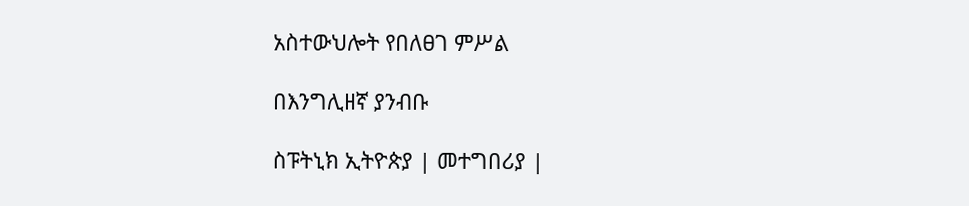አስተውህሎት የበለፀገ ምሥል

በእንግሊዘኛ ያንብቡ

ስፑትኒክ ኢትዮጵያ | መተግበሪያ |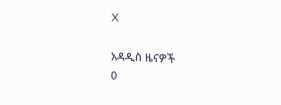X

አዳዲስ ዜናዎች
0